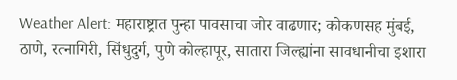Weather Alert: महाराष्ट्रात पुन्हा पावसाचा जोर वाढणार; कोकणसह मुंबई, ठाणे, रत्नागिरी, सिंधुदुर्ग, पुणे कोल्हापूर, सातारा जिल्ह्यांना सावधानीचा इशारा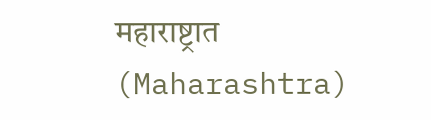महाराष्ट्रात (Maharashtra)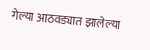गेल्या आठवड्यात झालेल्या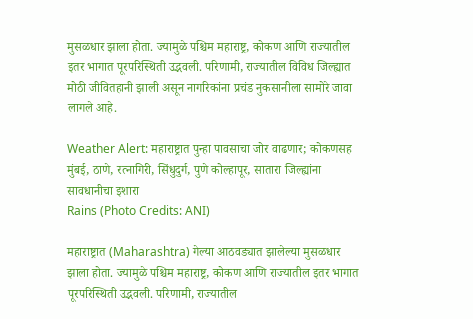मुसळधार झाला होता. ज्यामुळे पश्चिम महाराष्ट्र, कोकण आणि राज्यातील इतर भागात पूरपरिस्थिती उद्भवली. परिणामी, राज्यातील विविध जिल्ह्यात मोठी जीवितहानी झाली असून नागरिकांना प्रचंड नुकसानीला सामोरे जावा लागले आहे.

Weather Alert: महाराष्ट्रात पुन्हा पावसाचा जोर वाढणार; कोकणसह मुंबई, ठाणे, रत्नागिरी, सिंधुदुर्ग, पुणे कोल्हापूर, सातारा जिल्ह्यांना सावधानीचा इशारा
Rains (Photo Credits: ANI)

महाराष्ट्रात (Maharashtra) गेल्या आठवड्यात झालेल्या मुसळधार झाला होता. ज्यामुळे पश्चिम महाराष्ट्र, कोकण आणि राज्यातील इतर भागात पूरपरिस्थिती उद्भवली. परिणामी, राज्यातील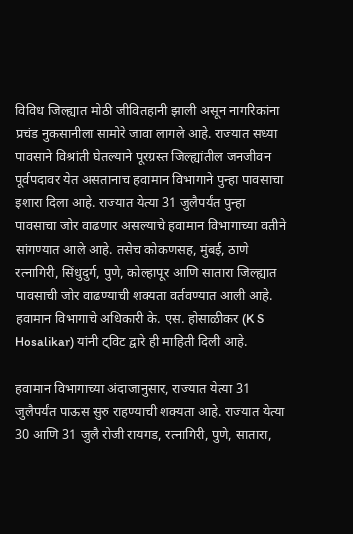विविध जिल्ह्यात मोठी जीवितहानी झाली असून नागरिकांना प्रचंड नुकसानीला सामोरे जावा लागले आहे. राज्यात सध्या पावसाने विश्रांती घेतल्याने पूरग्रस्त जिल्ह्यांतील जनजीवन पूर्वपदावर येत असतानाच हवामान विभागाने पुन्हा पावसाचा इशारा दिला आहे. राज्यात येत्या 31 जुलैपर्यंत पुन्हा पावसाचा जोर वाढणार असल्याचे हवामान विभागाच्या वतीने सांगण्यात आले आहे. तसेच कोकणसह, मुंबई, ठाणे रत्नागिरी, सिंधुदुर्ग, पुणे, कोल्हापूर आणि सातारा जिल्ह्यात पावसाची जोर वाढण्याची शक्यता वर्तवण्यात आली आहे. हवामान विभागाचे अधिकारी के. एस. होसाळीकर (K S Hosalikar) यांनी ट्विट द्वारे ही माहिती दिली आहे.

हवामान विभागाच्या अंदाजानुसार, राज्यात येत्या 31 जुलैपर्यंत पाऊस सुरु राहण्याची शक्यता आहे. राज्यात येत्या 30 आणि 31 जुलै रोजी रायगड, रत्नागिरी, पुणे, सातारा,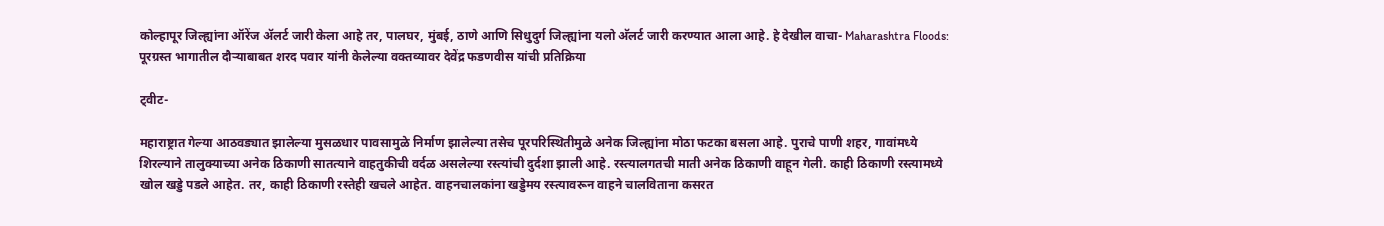कोल्हापूर जिल्ह्यांना ऑरेंज अ‌ॅलर्ट जारी केला आहे तर, पालघर, मुंबई, ठाणे आणि सिधुदुर्ग जिल्ह्यांना यलो अ‌ॅलर्ट जारी करण्यात आला आहे. हे देखील वाचा- Maharashtra Floods: पूरग्रस्त भागातील दौऱ्याबाबत शरद पवार यांनी केलेल्या वक्तव्यावर देवेंद्र फडणवीस यांची प्रतिक्रिया

ट्वीट-

महाराष्ट्रात गेल्या आठवड्यात झालेल्या मुसळधार पावसामुळे निर्माण झालेल्या तसेच पूरपरिस्थितीमुळे अनेक जिल्ह्यांना मोठा फटका बसला आहे. पुराचे पाणी शहर, गावांमध्ये शिरल्याने तालुक्याच्या अनेक ठिकाणी सातत्याने वाहतुकीची वर्दळ असलेल्या रस्त्यांची दुर्दशा झाली आहे. रस्त्यालगतची माती अनेक ठिकाणी वाहून गेली. काही ठिकाणी रस्त्यामध्ये खोल खड्डे पडले आहेत. तर, काही ठिकाणी रस्तेही खचले आहेत. वाहनचालकांना खड्डेमय रस्त्यावरून वाहने चालविताना कसरत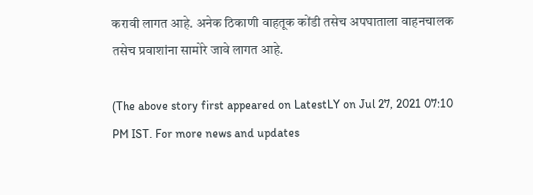करावी लागत आहे. अनेक ठिकाणी वाहतूक कोंडी तसेच अपघाताला वाहनचालक तसेच प्रवाशांना सामोरे जावे लागत आहे.

(The above story first appeared on LatestLY on Jul 27, 2021 07:10 PM IST. For more news and updates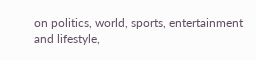on politics, world, sports, entertainment and lifestyle,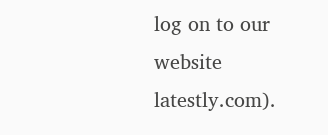log on to our website latestly.com).